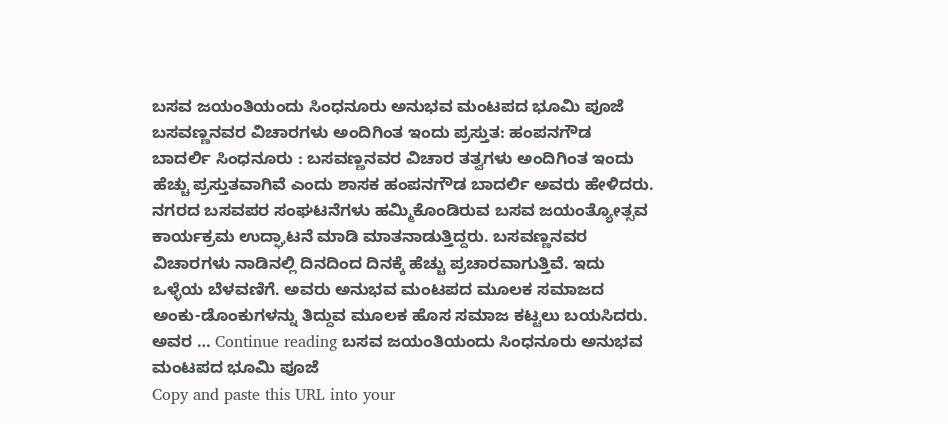ಬಸವ ಜಯಂತಿಯಂದು ಸಿಂಧನೂರು ಅನುಭವ ಮಂಟಪದ ಭೂಮಿ ಪೂಜೆ
ಬಸವಣ್ಣನವರ ವಿಚಾರಗಳು ಅಂದಿಗಿಂತ ಇಂದು ಪ್ರಸ್ತುತ: ಹಂಪನಗೌಡ ಬಾದರ್ಲಿ ಸಿಂಧನೂರು : ಬಸವಣ್ಣನವರ ವಿಚಾರ ತತ್ವಗಳು ಅಂದಿಗಿಂತ ಇಂದು ಹೆಚ್ಚು ಪ್ರಸ್ತುತವಾಗಿವೆ ಎಂದು ಶಾಸಕ ಹಂಪನಗೌಡ ಬಾದರ್ಲಿ ಅವರು ಹೇಳಿದರು. ನಗರದ ಬಸವಪರ ಸಂಘಟನೆಗಳು ಹಮ್ಮಿಕೊಂಡಿರುವ ಬಸವ ಜಯಂತ್ಯೋತ್ಸವ ಕಾರ್ಯಕ್ರಮ ಉದ್ಘಾಟನೆ ಮಾಡಿ ಮಾತನಾಡುತ್ತಿದ್ದರು. ಬಸವಣ್ಣನವರ ವಿಚಾರಗಳು ನಾಡಿನಲ್ಲಿ ದಿನದಿಂದ ದಿನಕ್ಕೆ ಹೆಚ್ಚು ಪ್ರಚಾರವಾಗುತ್ತಿವೆ. ಇದು ಒಳ್ಳೆಯ ಬೆಳವಣಿಗೆ. ಅವರು ಅನುಭವ ಮಂಟಪದ ಮೂಲಕ ಸಮಾಜದ ಅಂಕು-ಡೊಂಕುಗಳನ್ನು ತಿದ್ದುವ ಮೂಲಕ ಹೊಸ ಸಮಾಜ ಕಟ್ಟಲು ಬಯಸಿದರು. ಅವರ … Continue reading ಬಸವ ಜಯಂತಿಯಂದು ಸಿಂಧನೂರು ಅನುಭವ ಮಂಟಪದ ಭೂಮಿ ಪೂಜೆ
Copy and paste this URL into your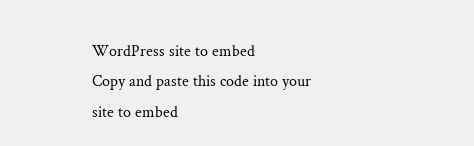WordPress site to embed
Copy and paste this code into your site to embed